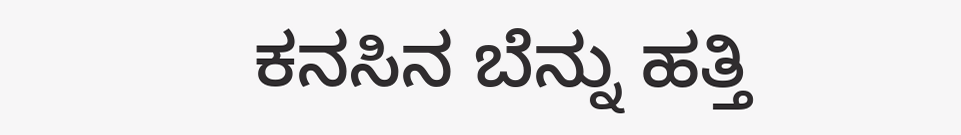ಕನಸಿನ ಬೆನ್ನು ಹತ್ತಿ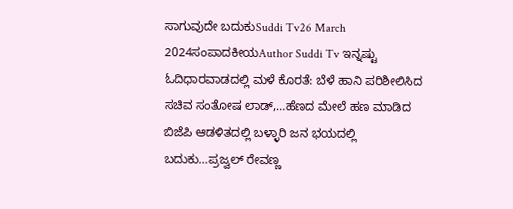ಸಾಗುವುದೇ ಬದುಕುSuddi Tv26 March 2024ಸಂಪಾದಕೀಯAuthor Suddi Tv ಇನ್ನಷ್ಟು ಓದಿಧಾರವಾಡದಲ್ಲಿ ಮಳೆ ಕೊರತೆ: ಬೆಳೆ ಹಾನಿ ಪರಿಶೀಲಿಸಿದ ಸಚಿವ ಸಂತೋಷ ಲಾಡ್,…ಹೆಣದ ಮೇಲೆ ಹಣ ಮಾಡಿದ ಬಿಜೆಪಿ ಆಡಳಿತದಲ್ಲಿ ಬಳ್ಳಾರಿ ಜನ ಭಯದಲ್ಲಿ ಬದುಕು…ಪ್ರಜ್ವಲ್ ರೇವಣ್ಣ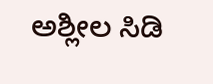ಅಶ್ಲೀಲ ಸಿಡಿ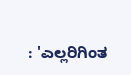: 'ಎಲ್ಲರಿಗಿಂತ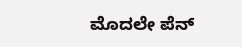ಮೊದಲೇ ಪೆನ್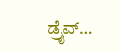ಡ್ರೈವ್…